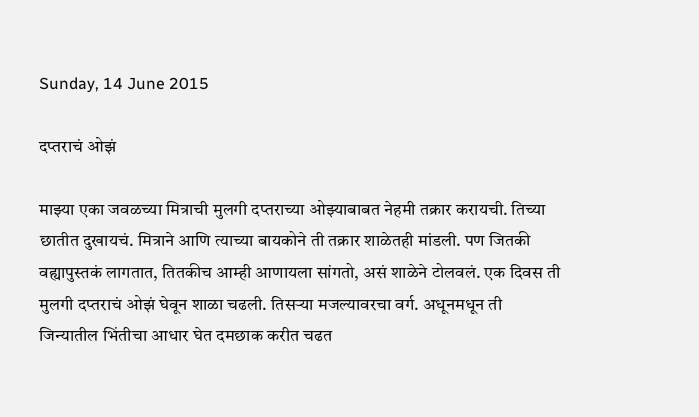Sunday, 14 June 2015

दप्तराचं ओझं

माझ्या एका जवळच्या मित्राची मुलगी दप्तराच्या ओझ्याबाबत नेहमी तक्रार करायची. तिच्या छातीत दुखायचं. मित्राने आणि त्याच्या बायकोने ती तक्रार शाळेतही मांडली. पण जितकी वह्यापुस्तकं लागतात, तितकीच आम्ही आणायला सांगतो, असं शाळेने टोलवलं. एक दिवस ती मुलगी दप्तराचं ओझं घेवून शाळा चढली. तिसऱ्या मजल्यावरचा वर्ग. अधूनमधून ती जिन्यातील भिंतीचा आधार घेत दमछाक करीत चढत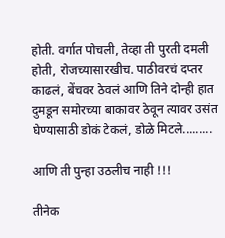होती. वर्गात पोचली, तेव्हा ती पुरती दमली होती, रोजच्यासारखीच. पाठीवरचं दप्तर काढलं, बेंचवर ठेवलं आणि तिने दोन्ही हात दुमडून समोरच्या बाकावर ठेवून त्यावर उसंत घेण्यासाठी डोकं टेकलं, डोळे मिटले.........

आणि ती पुन्हा उठलीच नाही !!!

तीनेक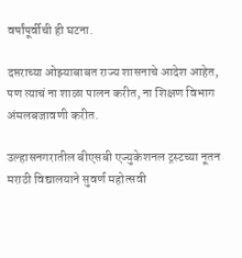वर्षांपूर्वीची ही घटना.

दप्तराच्या ओझ्याबाबत राज्य शासनाचे आदेश आहेत, पण त्याचं ना शाळा पालन करीत, ना शिक्षण विभाग अंमलबजावणी करीत.

उल्हासनगरातील बीएसबी एज्युकेशनल ट्रस्टच्या नूतन मराठी विद्यालयाने सुवर्ण महोत्सवी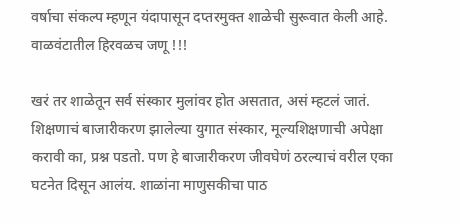वर्षाचा संकल्प म्हणून यंदापासून दप्तरमुक्त शाळेची सुरूवात केली आहे. वाळवंटातील हिरवळच जणू !!!

खरं तर शाळेतून सर्व संस्कार मुलांवर होत असतात, असं म्हटलं जातं. शिक्षणाचं बाजारीकरण झालेल्या युगात संस्कार, मूल्यशिक्षणाची अपेक्षा करावी का, प्रश्न पडतो. पण हे बाजारीकरण जीवघेणं ठरल्याचं वरील एका घटनेत दिसून आलंय. शाळांना माणुसकीचा पाठ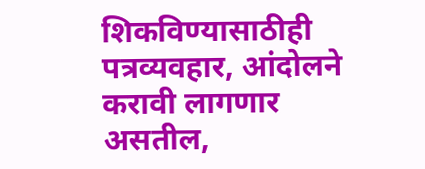शिकविण्यासाठीही पत्रव्यवहार, आंदोलने करावी लागणार असतील,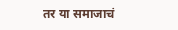तर या समाजाचं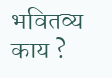भवितव्य काय ?